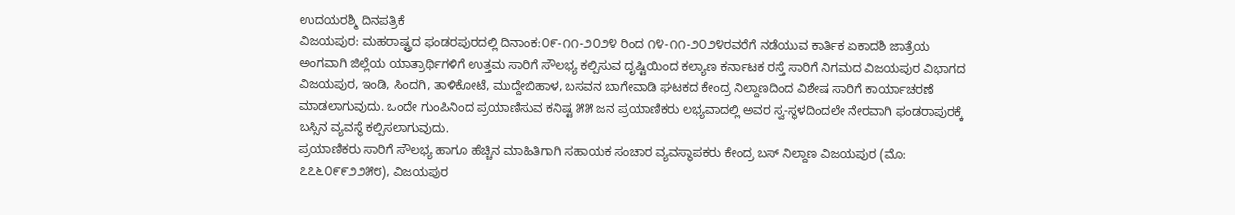ಉದಯರಶ್ಮಿ ದಿನಪತ್ರಿಕೆ
ವಿಜಯಪುರ: ಮಹರಾಷ್ಟ್ರದ ಫಂಡರಪುರದಲ್ಲಿ ದಿನಾಂಕ:೦೯-೧೧-೨೦೨೪ ರಿಂದ ೧೪-೧೧-೨೦೨೪ರವರೆಗೆ ನಡೆಯುವ ಕಾರ್ತಿಕ ಏಕಾದಶಿ ಜಾತ್ರೆಯ ಅಂಗವಾಗಿ ಜಿಲ್ಲೆಯ ಯಾತ್ರಾರ್ಥಿಗಳಿಗೆ ಉತ್ತಮ ಸಾರಿಗೆ ಸೌಲಭ್ಯ ಕಲ್ಪಿಸುವ ದೃಷ್ಟಿಯಿಂದ ಕಲ್ಯಾಣ ಕರ್ನಾಟಕ ರಸ್ತೆ ಸಾರಿಗೆ ನಿಗಮದ ವಿಜಯಪುರ ವಿಭಾಗದ ವಿಜಯಪುರ, ಇಂಡಿ, ಸಿಂದಗಿ, ತಾಳಿಕೋಟೆ, ಮುದ್ದೇಬಿಹಾಳ, ಬಸವನ ಬಾಗೇವಾಡಿ ಘಟಕದ ಕೇಂದ್ರ ನಿಲ್ದಾಣದಿಂದ ವಿಶೇಷ ಸಾರಿಗೆ ಕಾರ್ಯಾಚರಣೆ ಮಾಡಲಾಗುವುದು. ಒಂದೇ ಗುಂಪಿನಿಂದ ಪ್ರಯಾಣಿಸುವ ಕನಿಷ್ಟ ೫೫ ಜನ ಪ್ರಯಾಣಿಕರು ಲಭ್ಯವಾದಲ್ಲಿ ಅವರ ಸ್ವ-ಸ್ಥಳದಿಂದಲೇ ನೇರವಾಗಿ ಫಂಡರಾಪುರಕ್ಕೆ ಬಸ್ಸಿನ ವ್ಯವಸ್ಥೆ ಕಲ್ಪಿಸಲಾಗುವುದು.
ಪ್ರಯಾಣಿಕರು ಸಾರಿಗೆ ಸೌಲಭ್ಯ ಹಾಗೂ ಹೆಚ್ಚಿನ ಮಾಹಿತಿಗಾಗಿ ಸಹಾಯಕ ಸಂಚಾರ ವ್ಯವಸ್ಥಾಪಕರು ಕೇಂದ್ರ ಬಸ್ ನಿಲ್ದಾಣ ವಿಜಯಪುರ (ಮೊ: ೭೭೬೦೯೯೨೨೫೮), ವಿಜಯಪುರ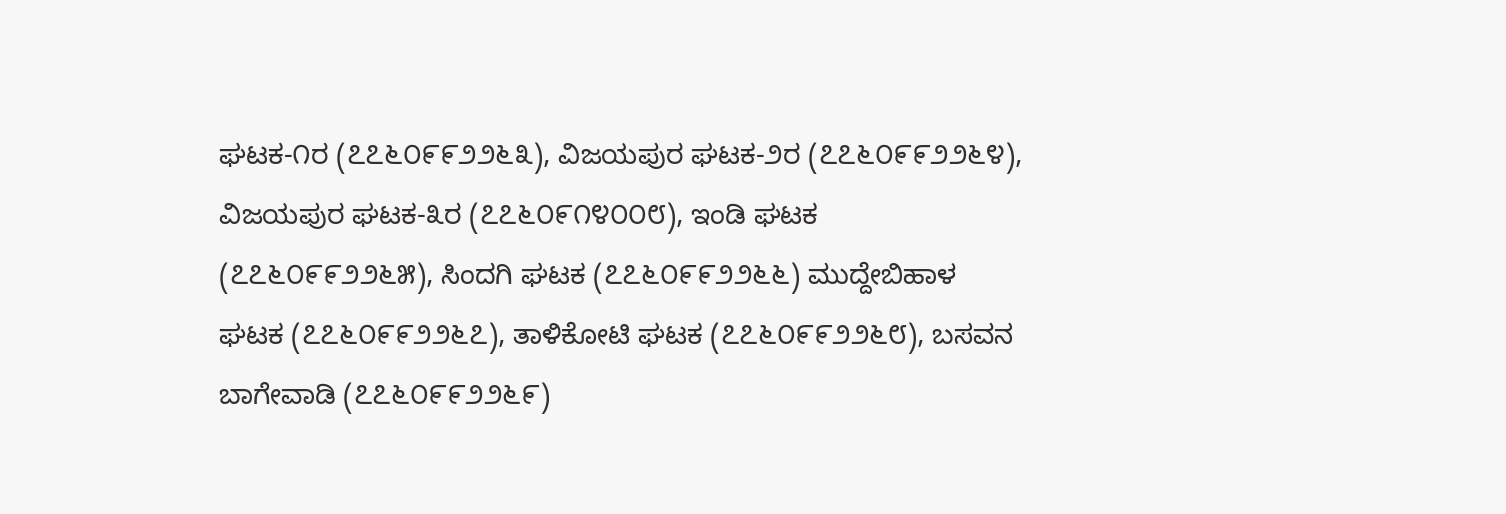ಘಟಕ-೧ರ (೭೭೬೦೯೯೨೨೬೩), ವಿಜಯಪುರ ಘಟಕ-೨ರ (೭೭೬೦೯೯೨೨೬೪), ವಿಜಯಪುರ ಘಟಕ-೩ರ (೭೭೬೦೯೧೪೦೦೮), ಇಂಡಿ ಘಟಕ (೭೭೬೦೯೯೨೨೬೫), ಸಿಂದಗಿ ಘಟಕ (೭೭೬೦೯೯೨೨೬೬) ಮುದ್ದೇಬಿಹಾಳ ಘಟಕ (೭೭೬೦೯೯೨೨೬೭), ತಾಳಿಕೋಟಿ ಘಟಕ (೭೭೬೦೯೯೨೨೬೮), ಬಸವನ ಬಾಗೇವಾಡಿ (೭೭೬೦೯೯೨೨೬೯)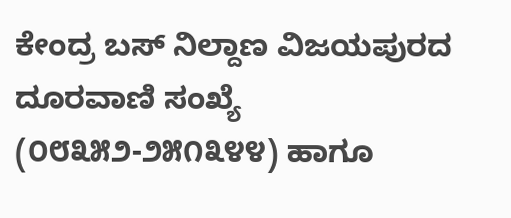ಕೇಂದ್ರ ಬಸ್ ನಿಲ್ದಾಣ ವಿಜಯಪುರದ ದೂರವಾಣಿ ಸಂಖ್ಯೆ (೦೮೩೫೨-೨೫೧೩೪೪) ಹಾಗೂ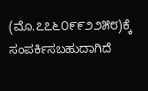(ಮೊ.೭೭೬೦೯೯೨೨೫೮)ಕ್ಕೆ ಸಂಪರ್ಕಿಸಬಹುದಾಗಿದೆ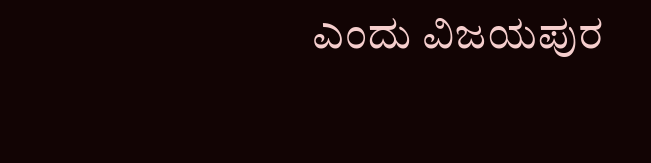ಎಂದು ವಿಜಯಪುರ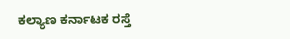ಕಲ್ಯಾಣ ಕರ್ನಾಟಕ ರಸ್ತೆ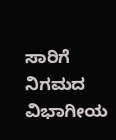ಸಾರಿಗೆ ನಿಗಮದ ವಿಭಾಗೀಯ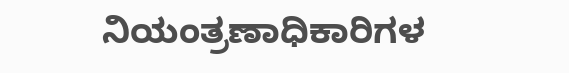ನಿಯಂತ್ರಣಾಧಿಕಾರಿಗಳ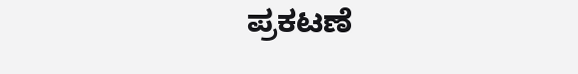ಪ್ರಕಟಣೆ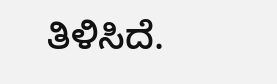ತಿಳಿಸಿದೆ.